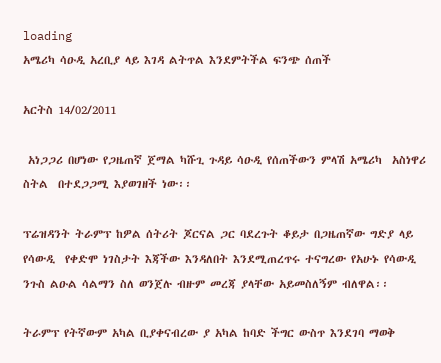loading
አሜሪካ ሳዑዲ አረቢያ ላይ እገዳ ልትጥል እንደምትችል ፍንጭ ሰጠች

አርትስ 14/02/2011

 አነጋጋሪ በሆነው የጋዜጠኛ ጀማል ካሹጊ ጉዳይ ሳዑዲ የሰጠችውን ምላሽ አሜሪካ  አስነዋሪ ስትል  በተደጋጋሚ እያወገዘች ነው፡፡

ፕሬዝዳንት ትራምፕ ከዎል ሰትሪት ጆርናል ጋር ባደረጉት ቆይታ በጋዜጠኛው ግድያ ላይ የሳውዲ  የቀድሞ ነገስታት እጃችው እንዳለበት እንደሚጠረጥሩ ተናግረው የአሁኑ የሳውዲ ንጉስ ልዑል ሳልማን ስለ ወንጀሉ ብዙም መረጃ ያላቸው አይመስለኝም ብለዋል፡፡

ትራምፕ የትኛውም አካል ቢያቀናብረው ያ አካል ከባድ ችግር ውስጥ እንደገባ ማወቅ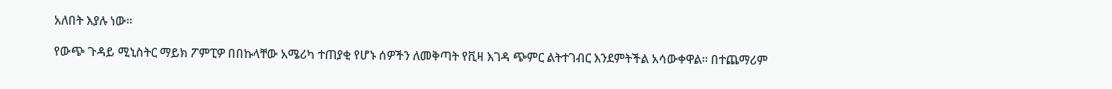አለበት እያሉ ነው፡፡

የውጭ ጉዳይ ሚኒስትር ማይክ ፖምፒዎ በበኩላቸው አሜሪካ ተጠያቂ የሆኑ ሰዎችን ለመቅጣት የቪዛ እገዳ ጭምር ልትተገብር እንደምትችል አሳውቀዋል፡፡ በተጨማሪም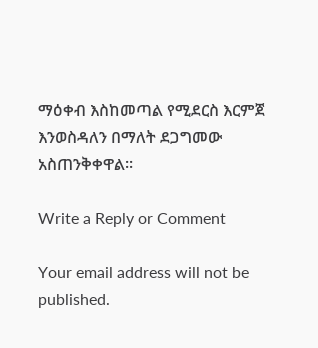ማዕቀብ እስከመጣል የሚደርስ እርምጀ እንወስዳለን በማለት ደጋግመው አስጠንቅቀዋል፡፡

Write a Reply or Comment

Your email address will not be published.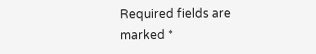Required fields are marked *